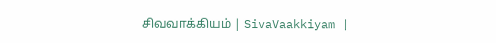சிவவாக்கியம் | SivaVaakkiyam |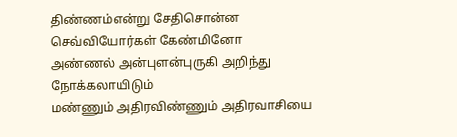திண்ணம்என்று சேதிசொன்ன செவ்வியோர்கள் கேண்மினோ
அண்ணல் அன்புளன்புருகி அறிந்து நோக்கலாயிடும்
மண்ணும் அதிரவிண்ணும் அதிரவாசியை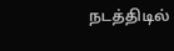நடத்திடில்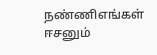நண்ணிஎங்கள் ஈசனும்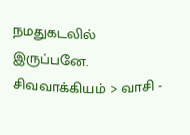நமதுகடலில் இருப்பனே.
சிவவாக்கியம் > வாசி -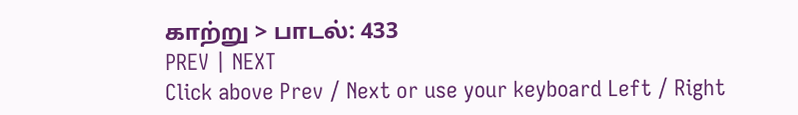காற்று > பாடல்: 433
PREV | NEXT
Click above Prev / Next or use your keyboard Left / Right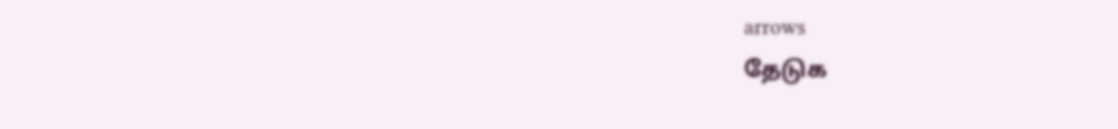arrows
தேடுக